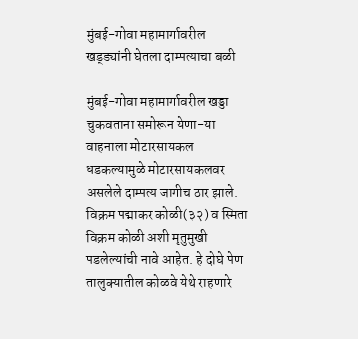मुंबई-गोवा महामार्गावरील खड्ड्यांनी घेतला दाम्पत्याचा बळी

मुंबई-गोवा महामार्गावरील खड्डा चुकवताना समोरून येणा-या वाहनाला मोटारसायकल धडकल्यामुळे मोटारसायकलवर असलेले दाम्पत्य जागीच ठार झाले. विक्रम पद्माकर कोळी(३२) व स्मिता विक्रम कोळी अशी मृतुमुखी पडलेल्यांची नावे आहेत. हे दोघे पेण तालुक्यातील कोळवे येथे राहणारे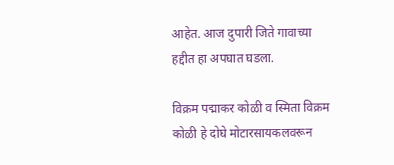आहेत. आज दुपारी जिते गावाच्या हद्दीत हा अपघात घडला.

विक्रम पद्माकर कोळी व स्मिता विक्रम कोळी हे दोघे मोटारसायकलवरून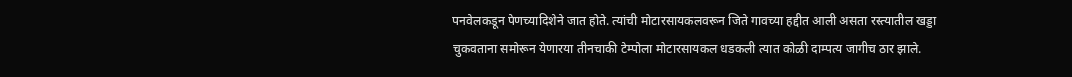पनवेलकडून पेणच्यादिशेने जात होते. त्यांची मोटारसायकलवरून जिते गावच्या हद्दीत आली असता रस्त्यातील खड्डा चुकवताना समोरून येणारया तीनचाकी टेम्पोला मोटारसायकल धडकली त्यात कोळी दाम्पत्य जागीच ठार झाले.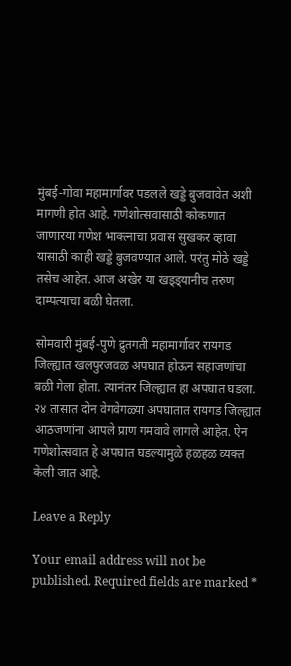मुंबई-गोवा महामार्गावर पडलले खड्डे बुजवावेत अशी मागणी होत आहे. गणेशोत्सवासाठी कोकणात जाणारया गणेश भाक्त्नाचा प्रवास सुखकर व्हावा यासाठी काही खड्डे बुजवण्यात आले. परंतु मोठे खड्डे तसेच आहेत. आज अखेर या खड्ड्यानीच तरुण दाम्पत्याचा बळी घेतला.

सोमवारी मुंबई-पुणे द्रुतगती महामार्गावर रायगड जिल्ह्यात खलपुरजवळ अपघात होऊन सहाजणांचा बळी गेला होता. त्यानंतर जिल्ह्यात हा अपघात घडला. २४ तासात दोन वेगवेगळ्या अपघातात रायगड जिल्ह्यात आठजणांना आपले प्राण गमवावे लागले आहेत. ऐन गणेशोत्सवात हे अपघात घडल्यामुळे हळहळ व्यक्त केली जात आहे.

Leave a Reply

Your email address will not be published. Required fields are marked *